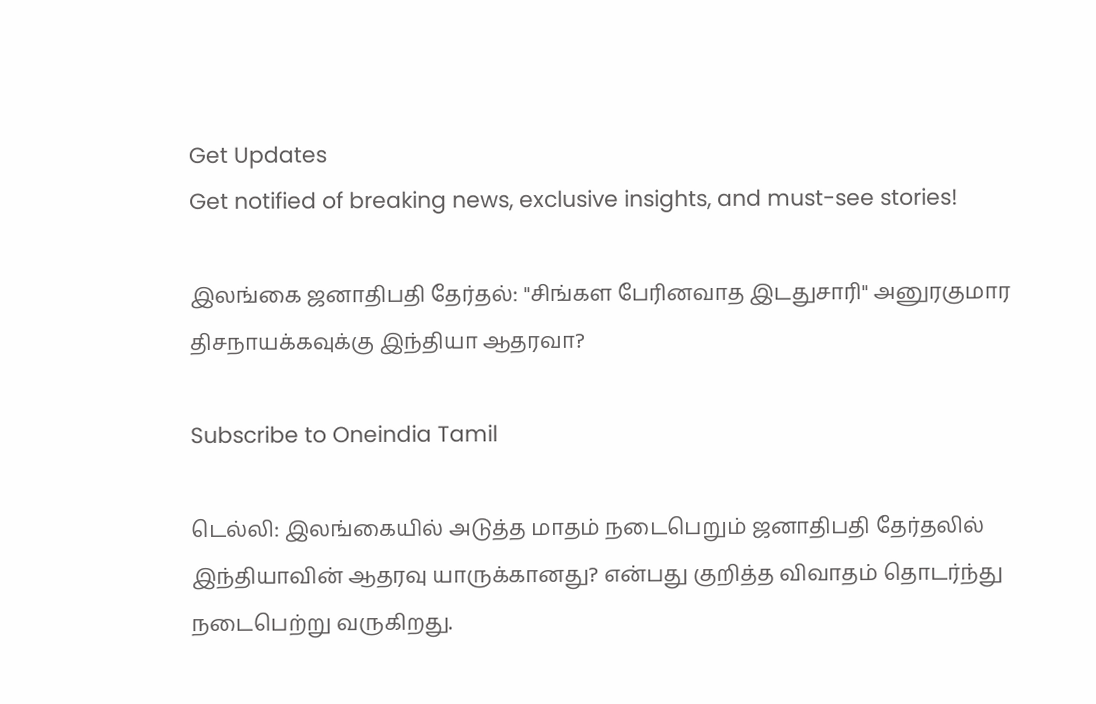Get Updates
Get notified of breaking news, exclusive insights, and must-see stories!

இலங்கை ஜனாதிபதி தேர்தல்: "சிங்கள பேரினவாத இடதுசாரி" அனுரகுமார திசநாயக்கவுக்கு இந்தியா ஆதரவா?

Subscribe to Oneindia Tamil

டெல்லி: இலங்கையில் அடுத்த மாதம் நடைபெறும் ஜனாதிபதி தேர்தலில் இந்தியாவின் ஆதரவு யாருக்கானது? என்பது குறித்த விவாதம் தொடர்ந்து நடைபெற்று வருகிறது.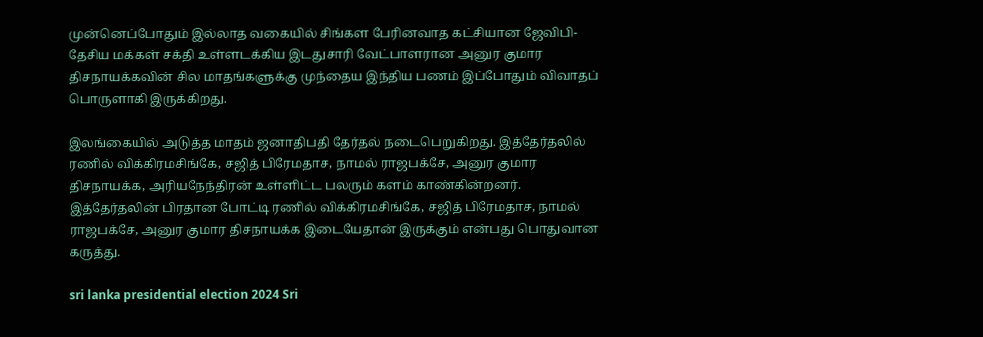முன்னெப்போதும் இல்லாத வகையில் சிங்கள பேரினவாத கட்சியான ஜேவிபி- தேசிய மக்கள் சக்தி உள்ளடக்கிய இடதுசாரி வேட்பாளரான அனுர குமார திசநாயக்கவின் சில மாதங்களுக்கு முந்தைய இந்திய பணம் இப்போதும் விவாதப் பொருளாகி இருக்கிறது.

இலங்கையில் அடுத்த மாதம் ஜனாதிபதி தேர்தல் நடைபெறுகிறது. இத்தேர்தலில் ரணில் விக்கிரமசிங்கே, சஜித் பிரேமதாச, நாமல் ராஜபக்சே, அனுர குமார திசநாயக்க, அரியநேந்திரன் உள்ளிட்ட பலரும் களம் காண்கின்றனர். இத்தேர்தலின் பிரதான போட்டி ரணில் விக்கிரமசிங்கே, சஜித் பிரேமதாச, நாமல் ராஜபக்சே, அனுர குமார திசநாயக்க இடையேதான் இருக்கும் என்பது பொதுவான கருத்து.

sri lanka presidential election 2024 Sri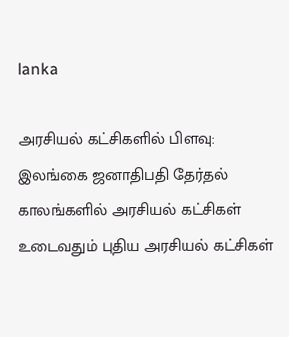lanka

அரசியல் கட்சிகளில் பிளவு: இலங்கை ஜனாதிபதி தேர்தல் காலங்களில் அரசியல் கட்சிகள் உடைவதும் புதிய அரசியல் கட்சிகள்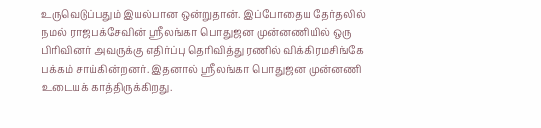உருவெடுப்பதும் இயல்பான ஒன்றுதான். இப்போதைய தேர்தலில் நமல் ராஜபக்சேவின் ஶ்ரீலங்கா பொதுஜன முன்னணியில் ஒரு பிரிவினர் அவருக்கு எதிர்ப்பு தெரிவித்து ரணில் விக்கிரமசிங்கே பக்கம் சாய்கின்றனர். இதனால் ஶ்ரீலங்கா பொதுஜன முன்னணி உடையக் காத்திருக்கிறது.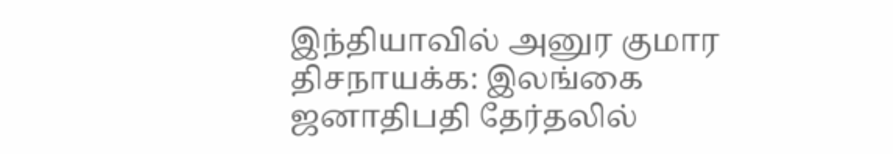இந்தியாவில் அனுர குமார திசநாயக்க: இலங்கை ஜனாதிபதி தேர்தலில்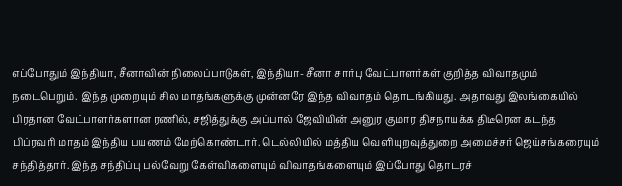எப்போதும் இந்தியா, சீனாவின் நிலைப்பாடுகள், இந்தியா- சீனா சார்பு வேட்பாளர்கள் குறித்த விவாதமும் நடைபெறும். இந்த முறையும் சில மாதங்களுக்கு முன்னரே இந்த விவாதம் தொடங்கியது. அதாவது இலங்கையில் பிரதான வேட்பாளர்களான ரணில், சஜித்துக்கு அப்பால் ஜேவியின் அனுர குமார திசநாயக்க திடீரென கடந்த பிப்ரவரி மாதம் இந்திய பயணம் மேற்கொண்டார். டெல்லியில் மத்திய வெளியுறவுத்துறை அமைச்சர் ஜெய்சங்கரையும் சந்தித்தார். இந்த சந்திப்பு பல்வேறு கேள்விகளையும் விவாதங்களையும் இப்போது தொடரச்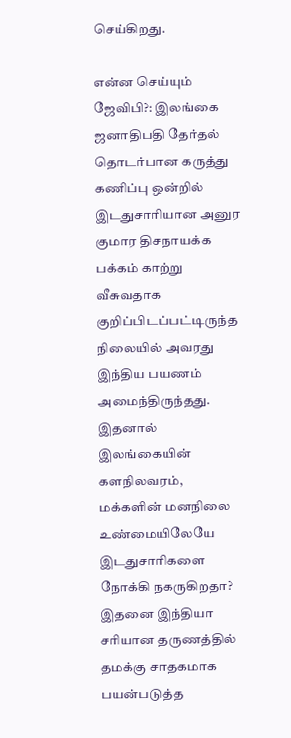செய்கிறது.

என்ன செய்யும் ஜேவிபி?: இலங்கை ஜனாதிபதி தேர்தல் தொடர்பான கருத்து கணிப்பு ஒன்றில் இடதுசாரியான அனுர குமார திசநாயக்க பக்கம் காற்று வீசுவதாக குறிப்பிடப்பட்டிருந்த நிலையில் அவரது இந்திய பயணம் அமைந்திருந்தது. இதனால் இலங்கையின் களநிலவரம், மக்களின் மனநிலை உண்மையிலேயே இடதுசாரிகளை நோக்கி நகருகிறதா? இதனை இந்தியா சரியான தருணத்தில் தமக்கு சாதகமாக பயன்படுத்த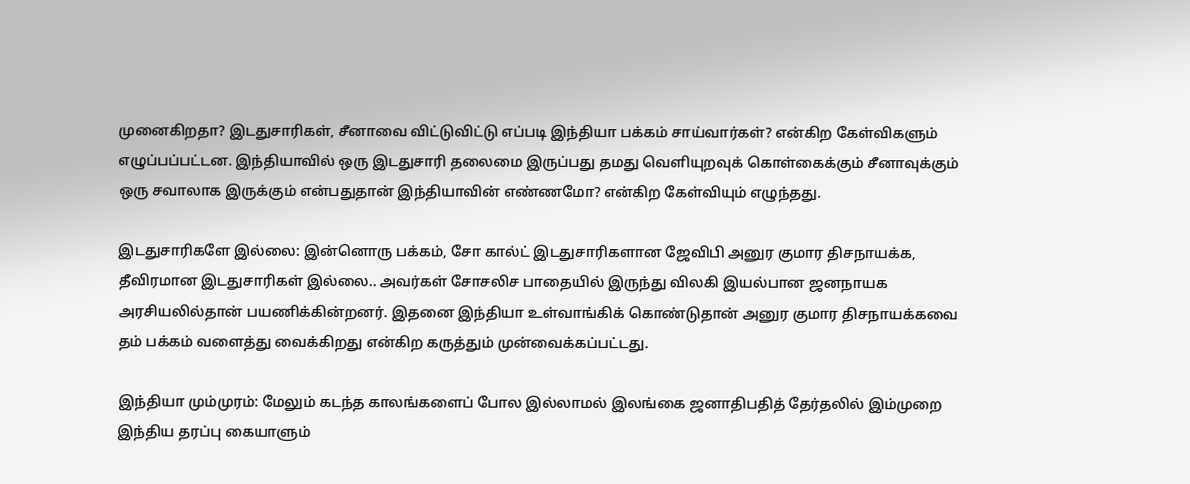முனைகிறதா? இடதுசாரிகள், சீனாவை விட்டுவிட்டு எப்படி இந்தியா பக்கம் சாய்வார்கள்? என்கிற கேள்விகளும் எழுப்பப்பட்டன. இந்தியாவில் ஒரு இடதுசாரி தலைமை இருப்பது தமது வெளியுறவுக் கொள்கைக்கும் சீனாவுக்கும் ஒரு சவாலாக இருக்கும் என்பதுதான் இந்தியாவின் எண்ணமோ? என்கிற கேள்வியும் எழுந்தது.

இடதுசாரிகளே இல்லை: இன்னொரு பக்கம், சோ கால்ட் இடதுசாரிகளான ஜேவிபி அனுர குமார திசநாயக்க, தீவிரமான இடதுசாரிகள் இல்லை.. அவர்கள் சோசலிச பாதையில் இருந்து விலகி இயல்பான ஜனநாயக அரசியலில்தான் பயணிக்கின்றனர். இதனை இந்தியா உள்வாங்கிக் கொண்டுதான் அனுர குமார திசநாயக்கவை தம் பக்கம் வளைத்து வைக்கிறது என்கிற கருத்தும் முன்வைக்கப்பட்டது.

இந்தியா மும்முரம்: மேலும் கடந்த காலங்களைப் போல இல்லாமல் இலங்கை ஜனாதிபதித் தேர்தலில் இம்முறை இந்திய தரப்பு கையாளும்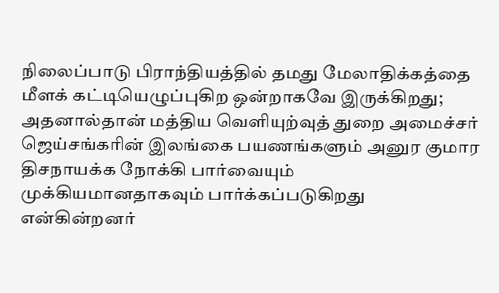நிலைப்பாடு பிராந்தியத்தில் தமது மேலாதிக்கத்தை மீளக் கட்டியெழுப்புகிற ஒன்றாகவே இருக்கிறது; அதனால்தான் மத்திய வெளியுற்வுத் துறை அமைச்சர் ஜெய்சங்கரின் இலங்கை பயணங்களும் அனுர குமார திசநாயக்க நோக்கி பார்வையும் முக்கியமானதாகவும் பார்க்கப்படுகிறது என்கின்றனர்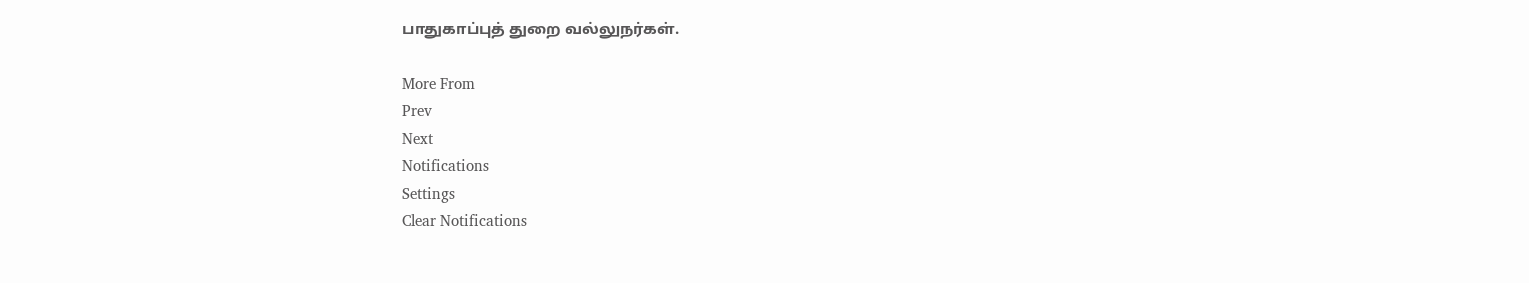பாதுகாப்புத் துறை வல்லுநர்கள்.

More From
Prev
Next
Notifications
Settings
Clear Notifications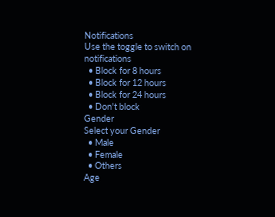Notifications
Use the toggle to switch on notifications
  • Block for 8 hours
  • Block for 12 hours
  • Block for 24 hours
  • Don't block
Gender
Select your Gender
  • Male
  • Female
  • Others
Age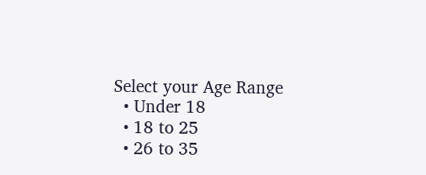Select your Age Range
  • Under 18
  • 18 to 25
  • 26 to 35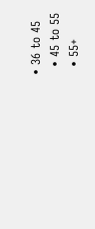• 36 to 45
  • 45 to 55
  • 55+